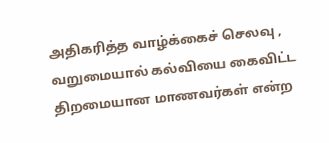அதிகரித்த வாழ்க்கைச் செலவு , வறுமையால் கல்வியை கைவிட்ட திறமையான மாணவர்கள் என்ற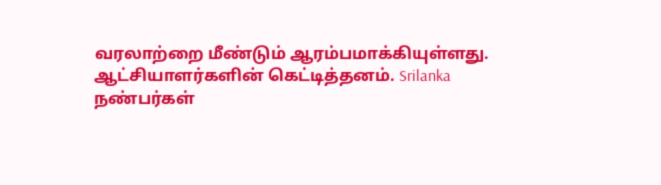வரலாற்றை மீண்டும் ஆரம்பமாக்கியுள்ளது.
ஆட்சியாளர்களின் கெட்டித்தனம். Srilanka
நண்பர்கள்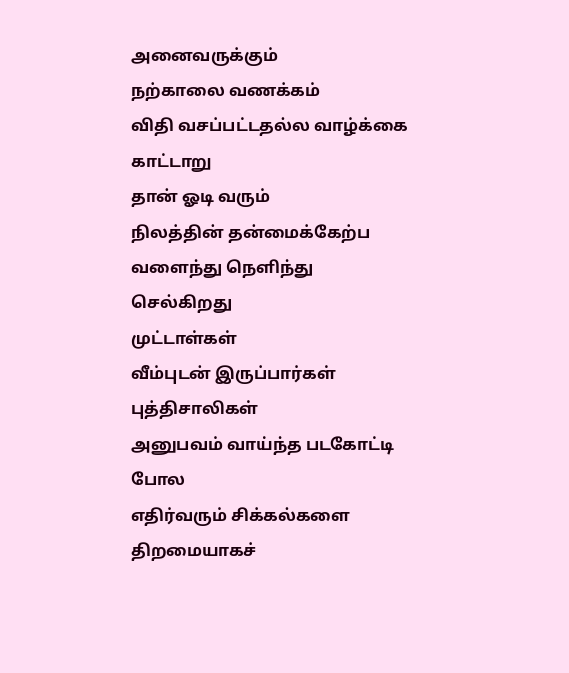அனைவருக்கும்
நற்காலை வணக்கம்
விதி வசப்பட்டதல்ல வாழ்க்கை
காட்டாறு
தான் ஓடி வரும்
நிலத்தின் தன்மைக்கேற்ப
வளைந்து நெளிந்து செல்கிறது
முட்டாள்கள்
வீம்புடன் இருப்பார்கள்
புத்திசாலிகள்
அனுபவம் வாய்ந்த படகோட்டி போல
எதிர்வரும் சிக்கல்களை
திறமையாகச்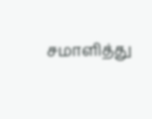சமாளித்து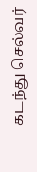கடந்து செல்வர்